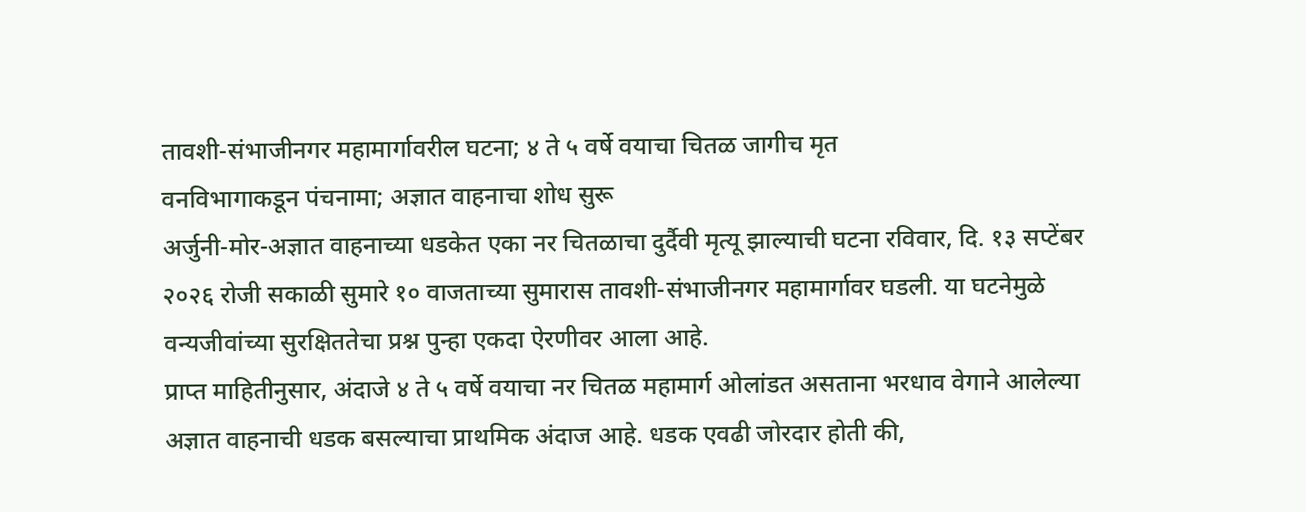तावशी-संभाजीनगर महामार्गावरील घटना; ४ ते ५ वर्षे वयाचा चितळ जागीच मृत
वनविभागाकडून पंचनामा; अज्ञात वाहनाचा शोध सुरू
अर्जुनी-मोर-अज्ञात वाहनाच्या धडकेत एका नर चितळाचा दुर्दैवी मृत्यू झाल्याची घटना रविवार, दि. १३ सप्टेंबर २०२६ रोजी सकाळी सुमारे १० वाजताच्या सुमारास तावशी-संभाजीनगर महामार्गावर घडली. या घटनेमुळे वन्यजीवांच्या सुरक्षिततेचा प्रश्न पुन्हा एकदा ऐरणीवर आला आहे.
प्राप्त माहितीनुसार, अंदाजे ४ ते ५ वर्षे वयाचा नर चितळ महामार्ग ओलांडत असताना भरधाव वेगाने आलेल्या अज्ञात वाहनाची धडक बसल्याचा प्राथमिक अंदाज आहे. धडक एवढी जोरदार होती की,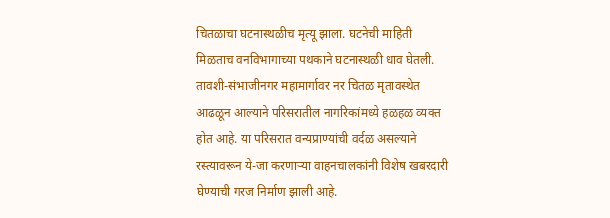चितळाचा घटनास्थळीच मृत्यू झाला. घटनेची माहिती मिळताच वनविभागाच्या पथकाने घटनास्थळी धाव घेतली.
तावशी-संभाजीनगर महामार्गावर नर चितळ मृतावस्थेत आढळून आल्याने परिसरातील नागरिकांमध्ये हळहळ व्यक्त होत आहे. या परिसरात वन्यप्राण्यांची वर्दळ असल्याने रस्त्यावरून ये-जा करणाऱ्या वाहनचालकांनी विशेष खबरदारी घेण्याची गरज निर्माण झाली आहे.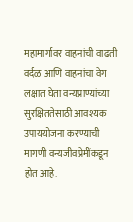महामार्गावर वाहनांची वाढती वर्दळ आणि वाहनांचा वेग लक्षात घेता वन्यप्राण्यांच्या सुरक्षिततेसाठी आवश्यक उपाययोजना करण्याची मागणी वन्यजीवप्रेमींकडून होत आहे.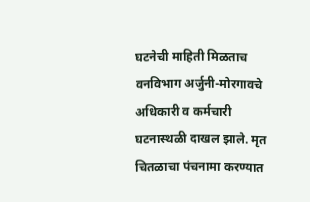घटनेची माहिती मिळताच वनविभाग अर्जुनी-मोरगावचे अधिकारी व कर्मचारी घटनास्थळी दाखल झाले. मृत चितळाचा पंचनामा करण्यात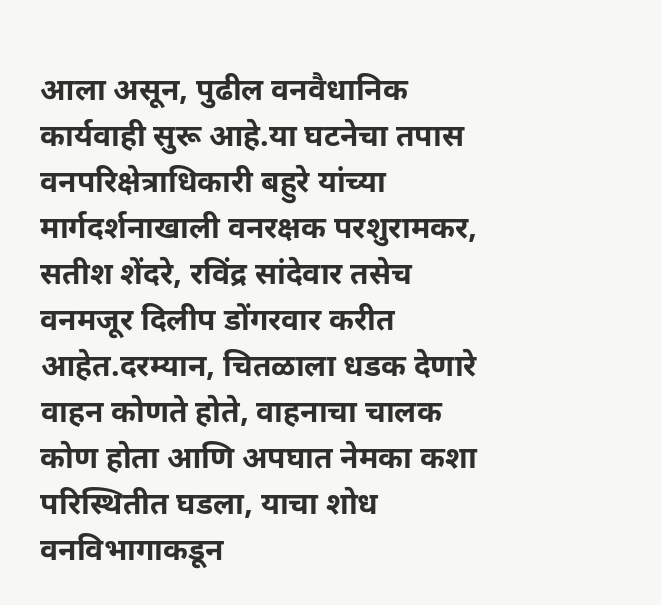आला असून, पुढील वनवैधानिक कार्यवाही सुरू आहे.या घटनेचा तपास वनपरिक्षेत्राधिकारी बहुरे यांच्या मार्गदर्शनाखाली वनरक्षक परशुरामकर, सतीश शेंदरे, रविंद्र सांदेवार तसेच वनमजूर दिलीप डोंगरवार करीत आहेत.दरम्यान, चितळाला धडक देणारे वाहन कोणते होते, वाहनाचा चालक कोण होता आणि अपघात नेमका कशा परिस्थितीत घडला, याचा शोध वनविभागाकडून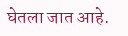घेतला जात आहे.